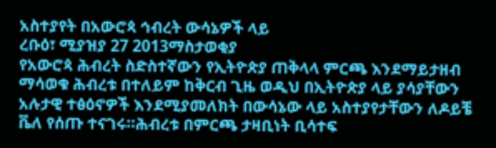አስተያየት በአውሮጳ ኅብረት ውሳኔዎች ላይ
ረቡዕ፣ ሚያዝያ 27 2013ማስታወቂያ
የአውሮጳ ሕብረት ስድስተኛውን የኢትዮጵያ ጠቅላላ ምርጫ እንደማይታዘብ ማሳወቁ ሕብረቱ በተለይም ከቅርብ ጊዜ ወዲህ በኢትዮጵያ ላይ ያሳያቸውን አሉታዊ ተፅዕኖዎች እንደሚያመለክት በውሳኔው ላይ አስተያየታቸውን ለዶይቼ ቬለ የሰጡ ተናገሩ።ሕብረቱ በምርጫ ታዛቢነት ቢሳተፍ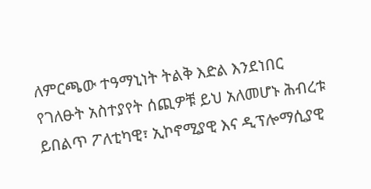ለምርጫው ተዓማኒነት ትልቅ እድል እንደነበር የገለፁት አስተያየት ሰጪዎቹ ይህ አለመሆኑ ሕብረቱ ይበልጥ ፖለቲካዊ፣ ኢኮኖሚያዊ እና ዲፕሎማሲያዊ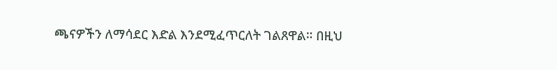ጫናዎችን ለማሳደር እድል እንደሚፈጥርለት ገልጸዋል። በዚህ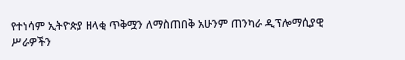የተነሳም ኢትዮጵያ ዘላቂ ጥቅሟን ለማስጠበቅ አሁንም ጠንካራ ዲፕሎማሲያዊ ሥራዎችን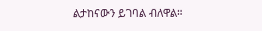ልታከናውን ይገባል ብለዋል።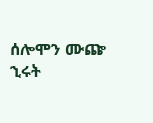ሰሎሞን ሙጬ
ኂሩት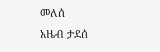መለሰ
አዜብ ታደሰ